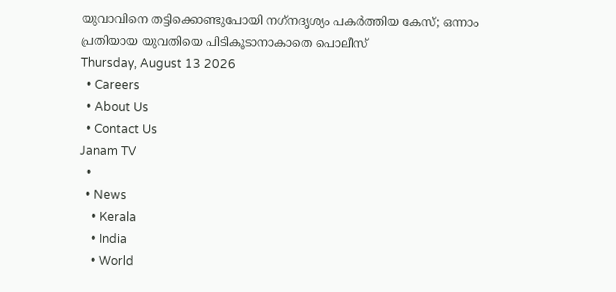യുവാവിനെ തട്ടിക്കൊണ്ടുപോയി നഗ്‌നദൃശ്യം പകര്‍ത്തിയ കേസ്; ഒന്നാം പ്രതിയായ യുവതിയെ പിടികൂടാനാകാതെ പൊലീസ്
Thursday, August 13 2026
  • Careers
  • About Us
  • Contact Us
Janam TV
  •
  • News
    • Kerala
    • India
    • World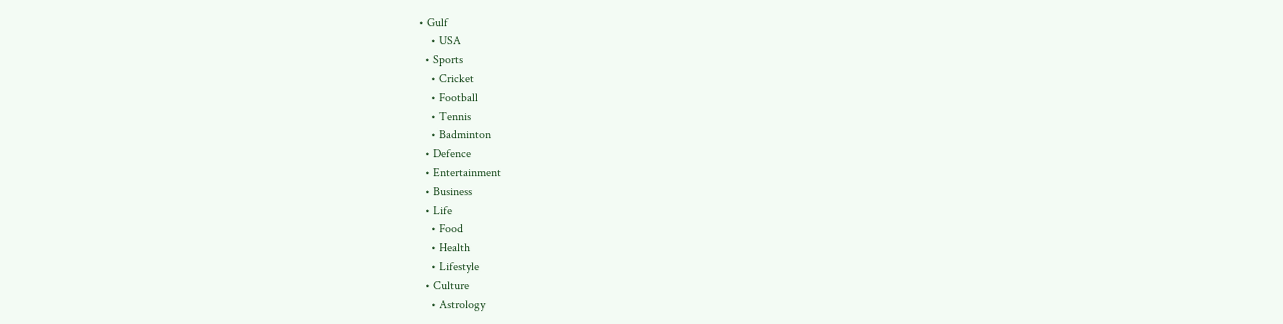• Gulf
    • USA
  • Sports
    • Cricket
    • Football
    • Tennis
    • Badminton
  • Defence
  • Entertainment
  • Business
  • Life
    • Food
    • Health
    • Lifestyle
  • Culture
    • Astrology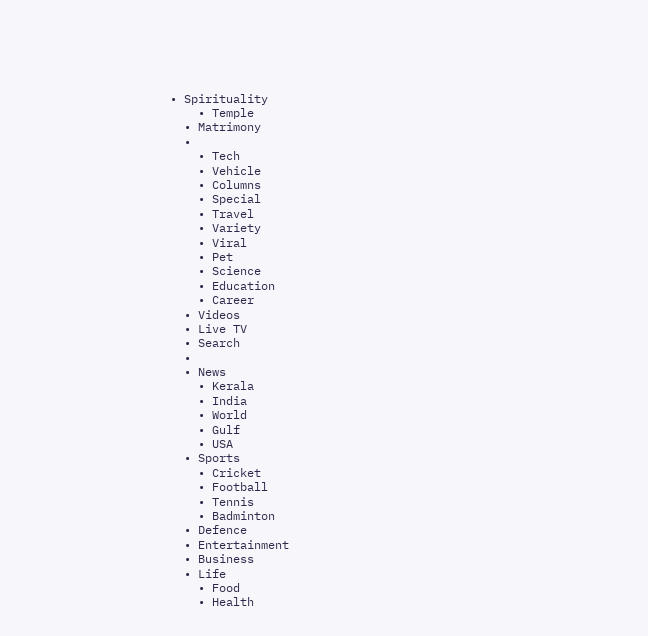• Spirituality
    • Temple
  • Matrimony
  •
    • Tech
    • Vehicle
    • Columns
    • Special
    • Travel
    • Variety
    • Viral
    • Pet
    • Science
    • Education
    • Career
  • Videos
  • Live TV
  • Search
  •
  • News
    • Kerala
    • India
    • World
    • Gulf
    • USA
  • Sports
    • Cricket
    • Football
    • Tennis
    • Badminton
  • Defence
  • Entertainment
  • Business
  • Life
    • Food
    • Health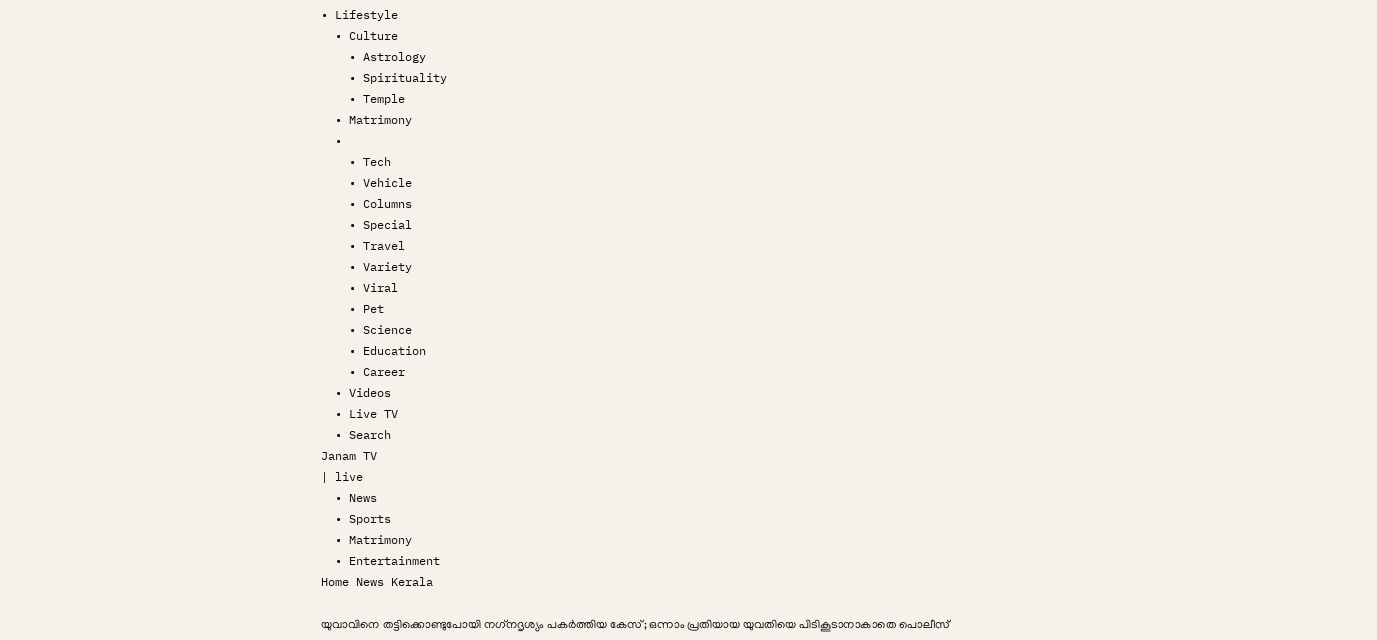• Lifestyle
  • Culture
    • Astrology
    • Spirituality
    • Temple
  • Matrimony
  •
    • Tech
    • Vehicle
    • Columns
    • Special
    • Travel
    • Variety
    • Viral
    • Pet
    • Science
    • Education
    • Career
  • Videos
  • Live TV
  • Search
Janam TV
| live
  • News
  • Sports
  • Matrimony
  • Entertainment
Home News Kerala

യുവാവിനെ തട്ടിക്കൊണ്ടുപോയി നഗ്‌നദൃശ്യം പകര്‍ത്തിയ കേസ്; ഒന്നാം പ്രതിയായ യുവതിയെ പിടികൂടാനാകാതെ പൊലീസ്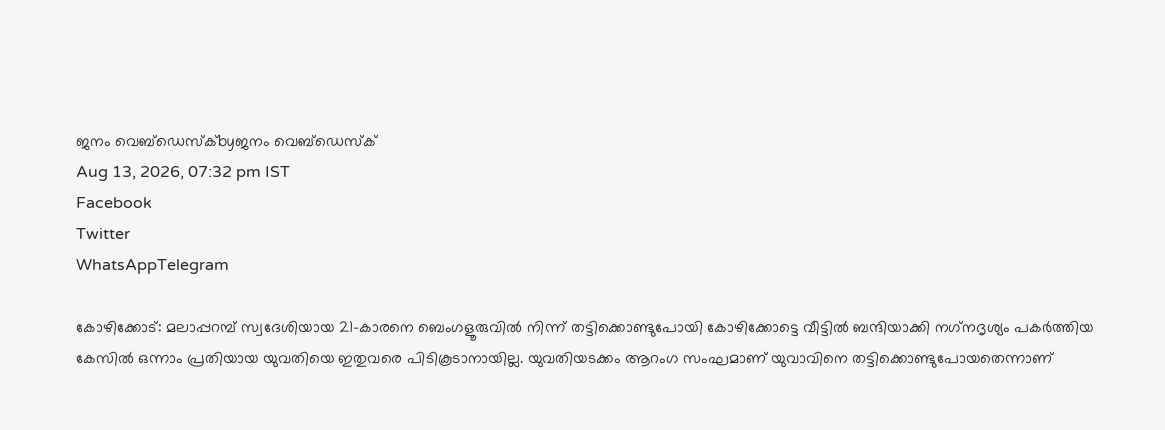ജനം വെബ്‌ഡെസ്ക്byജനം വെബ്‌ഡെസ്ക്
Aug 13, 2026, 07:32 pm IST
Facebook
Twitter
WhatsAppTelegram

കോഴിക്കോട്: മലാപ്പറമ്പ് സ്വദേശിയായ 21-കാരനെ ബെംഗളൂരുവില്‍ നിന്ന് തട്ടിക്കൊണ്ടുപോയി കോഴിക്കോട്ടെ വീട്ടില്‍ ബന്ദിയാക്കി നഗ്‌നദൃശ്യം പകര്‍ത്തിയ കേസില്‍ ഒന്നാം പ്രതിയായ യുവതിയെ ഇതുവരെ പിടികൂടാനായില്ല. യുവതിയടക്കം ആറംഗ സംഘമാണ് യുവാവിനെ തട്ടിക്കൊണ്ടുപോയതെന്നാണ്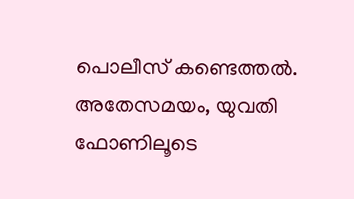പൊലീസ് കണ്ടെത്തല്‍. അതേസമയം, യുവതി ഫോണിലൂടെ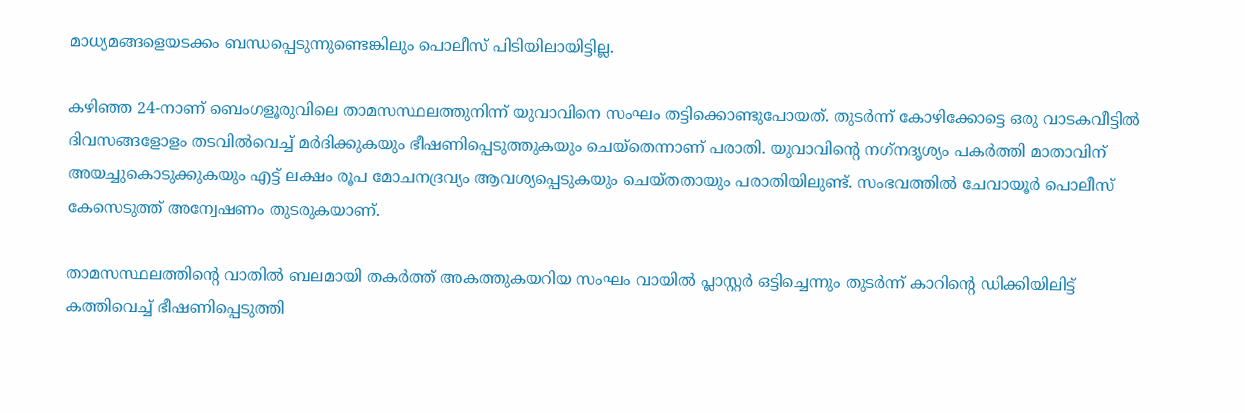മാധ്യമങ്ങളെയടക്കം ബന്ധപ്പെടുന്നുണ്ടെങ്കിലും പൊലീസ് പിടിയിലായിട്ടില്ല.

കഴിഞ്ഞ 24-നാണ് ബെംഗളൂരുവിലെ താമസസ്ഥലത്തുനിന്ന് യുവാവിനെ സംഘം തട്ടിക്കൊണ്ടുപോയത്. തുടര്‍ന്ന് കോഴിക്കോട്ടെ ഒരു വാടകവീട്ടില്‍ ദിവസങ്ങളോളം തടവില്‍വെച്ച് മര്‍ദിക്കുകയും ഭീഷണിപ്പെടുത്തുകയും ചെയ്‌തെന്നാണ് പരാതി. യുവാവിന്റെ നഗ്‌നദൃശ്യം പകര്‍ത്തി മാതാവിന് അയച്ചുകൊടുക്കുകയും എട്ട് ലക്ഷം രൂപ മോചനദ്രവ്യം ആവശ്യപ്പെടുകയും ചെയ്തതായും പരാതിയിലുണ്ട്. സംഭവത്തില്‍ ചേവായൂര്‍ പൊലീസ് കേസെടുത്ത് അന്വേഷണം തുടരുകയാണ്.

താമസസ്ഥലത്തിന്റെ വാതില്‍ ബലമായി തകര്‍ത്ത് അകത്തുകയറിയ സംഘം വായില്‍ പ്ലാസ്റ്റര്‍ ഒട്ടിച്ചെന്നും തുടര്‍ന്ന് കാറിന്റെ ഡിക്കിയിലിട്ട് കത്തിവെച്ച് ഭീഷണിപ്പെടുത്തി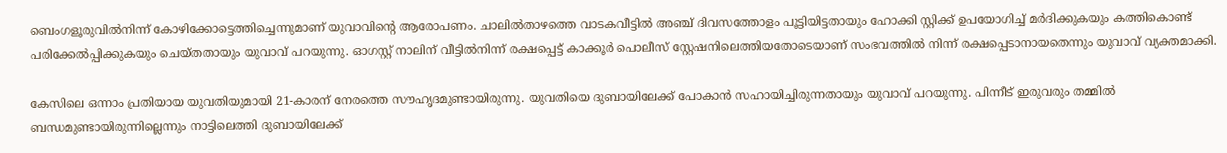ബെംഗളൂരുവില്‍നിന്ന് കോഴിക്കോട്ടെത്തിച്ചെന്നുമാണ് യുവാവിന്റെ ആരോപണം. ചാലില്‍താഴത്തെ വാടകവീട്ടില്‍ അഞ്ച് ദിവസത്തോളം പൂട്ടിയിട്ടതായും ഹോക്കി സ്റ്റിക്ക് ഉപയോഗിച്ച് മര്‍ദിക്കുകയും കത്തികൊണ്ട് പരിക്കേല്‍പ്പിക്കുകയും ചെയ്തതായും യുവാവ് പറയുന്നു. ഓഗസ്റ്റ് നാലിന് വീട്ടില്‍നിന്ന് രക്ഷപ്പെട്ട് കാക്കൂര്‍ പൊലീസ് സ്റ്റേഷനിലെത്തിയതോടെയാണ് സംഭവത്തില്‍ നിന്ന് രക്ഷപ്പെടാനായതെന്നും യുവാവ് വ്യക്തമാക്കി.

കേസിലെ ഒന്നാം പ്രതിയായ യുവതിയുമായി 21-കാരന് നേരത്തെ സൗഹൃദമുണ്ടായിരുന്നു. യുവതിയെ ദുബായിലേക്ക് പോകാന്‍ സഹായിച്ചിരുന്നതായും യുവാവ് പറയുന്നു. പിന്നീട് ഇരുവരും തമ്മില്‍ ബന്ധമുണ്ടായിരുന്നില്ലെന്നും നാട്ടിലെത്തി ദുബായിലേക്ക്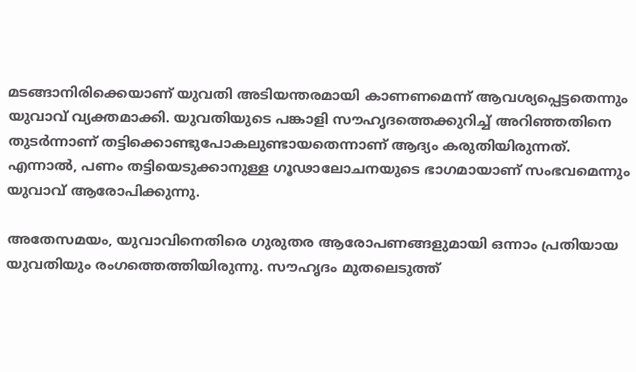മടങ്ങാനിരിക്കെയാണ് യുവതി അടിയന്തരമായി കാണണമെന്ന് ആവശ്യപ്പെട്ടതെന്നും യുവാവ് വ്യക്തമാക്കി. യുവതിയുടെ പങ്കാളി സൗഹൃദത്തെക്കുറിച്ച് അറിഞ്ഞതിനെ തുടര്‍ന്നാണ് തട്ടിക്കൊണ്ടുപോകലുണ്ടായതെന്നാണ് ആദ്യം കരുതിയിരുന്നത്. എന്നാല്‍, പണം തട്ടിയെടുക്കാനുള്ള ഗൂഢാലോചനയുടെ ഭാഗമായാണ് സംഭവമെന്നും യുവാവ് ആരോപിക്കുന്നു.

അതേസമയം, യുവാവിനെതിരെ ഗുരുതര ആരോപണങ്ങളുമായി ഒന്നാം പ്രതിയായ യുവതിയും രംഗത്തെത്തിയിരുന്നു. സൗഹൃദം മുതലെടുത്ത്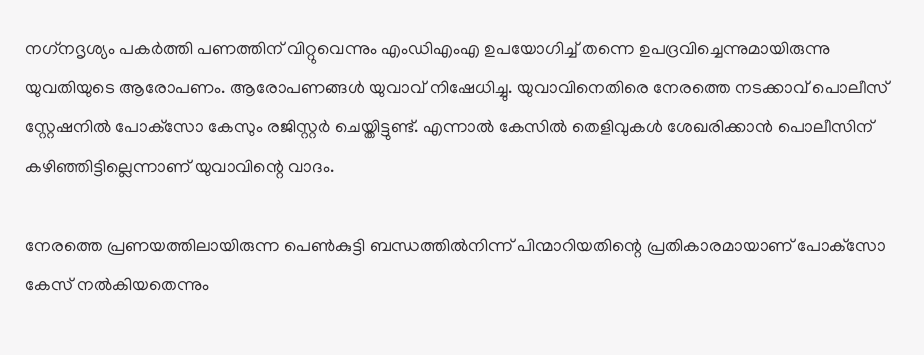നഗ്‌നദൃശ്യം പകര്‍ത്തി പണത്തിന് വിറ്റുവെന്നും എംഡിഎംഎ ഉപയോഗിച്ച് തന്നെ ഉപദ്രവിച്ചെന്നുമായിരുന്നു യുവതിയുടെ ആരോപണം. ആരോപണങ്ങള്‍ യുവാവ് നിഷേധിച്ചു. യുവാവിനെതിരെ നേരത്തെ നടക്കാവ് പൊലീസ് സ്റ്റേഷനില്‍ പോക്‌സോ കേസും രജിസ്റ്റര്‍ ചെയ്തിട്ടുണ്ട്. എന്നാല്‍ കേസില്‍ തെളിവുകള്‍ ശേഖരിക്കാന്‍ പൊലീസിന് കഴിഞ്ഞിട്ടില്ലെന്നാണ് യുവാവിന്റെ വാദം.

നേരത്തെ പ്രണയത്തിലായിരുന്ന പെണ്‍കുട്ടി ബന്ധത്തില്‍നിന്ന് പിന്മാറിയതിന്റെ പ്രതികാരമായാണ് പോക്‌സോ കേസ് നല്‍കിയതെന്നും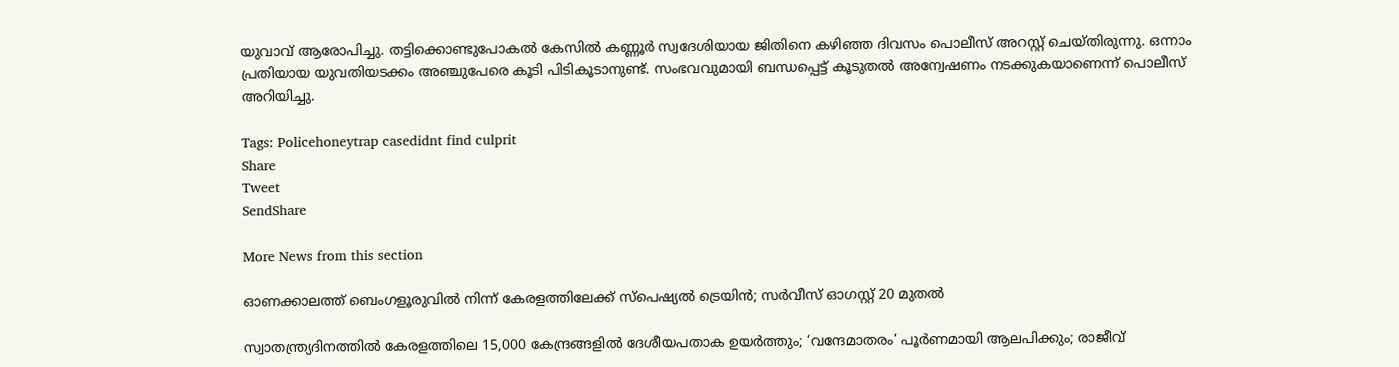യുവാവ് ആരോപിച്ചു. തട്ടിക്കൊണ്ടുപോകല്‍ കേസില്‍ കണ്ണൂര്‍ സ്വദേശിയായ ജിതിനെ കഴിഞ്ഞ ദിവസം പൊലീസ് അറസ്റ്റ് ചെയ്തിരുന്നു. ഒന്നാം പ്രതിയായ യുവതിയടക്കം അഞ്ചുപേരെ കൂടി പിടികൂടാനുണ്ട്. സംഭവവുമായി ബന്ധപ്പെട്ട് കൂടുതല്‍ അന്വേഷണം നടക്കുകയാണെന്ന് പൊലീസ് അറിയിച്ചു.

Tags: Policehoneytrap casedidnt find culprit
Share
Tweet
SendShare

More News from this section

ഓണക്കാലത്ത് ബെംഗളൂരുവില്‍ നിന്ന് കേരളത്തിലേക്ക് സ്‌പെഷ്യല്‍ ട്രെയിന്‍; സര്‍വീസ് ഓഗസ്റ്റ് 20 മുതല്‍

സ്വാതന്ത്ര്യദിനത്തില്‍ കേരളത്തിലെ 15,000 കേന്ദ്രങ്ങളില്‍ ദേശീയപതാക ഉയര്‍ത്തും; ‘വന്ദേമാതരം’ പൂര്‍ണമായി ആലപിക്കും; രാജീവ്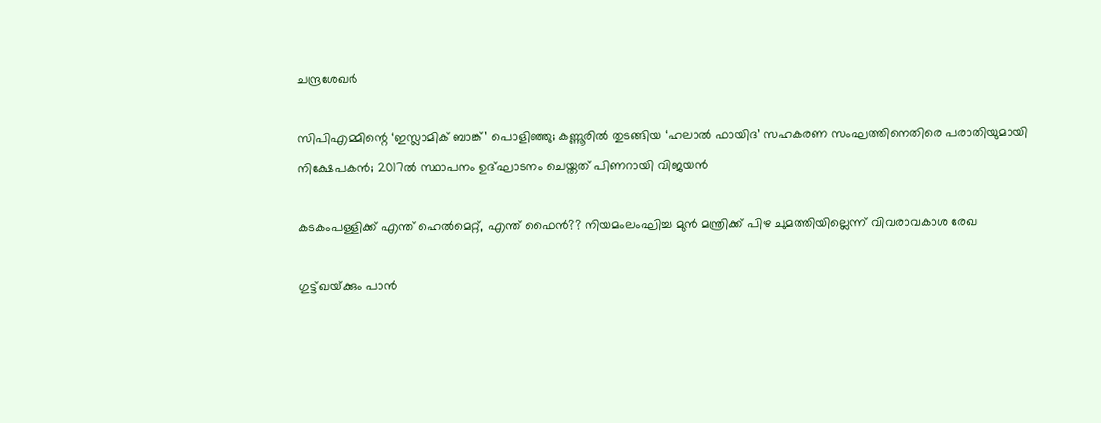ചന്ദ്രശേഖര്‍

സിപിഎമ്മിന്റെ ‘ഇസ്ലാമിക് ബാങ്ക്’ പൊളിഞ്ഞു; കണ്ണൂരിൽ തുടങ്ങിയ ‘ഹലാൽ ഫായിദ’ സഹകരണ സംഘത്തിനെതിരെ പരാതിയുമായി നിക്ഷേപകൻ; 2017ൽ സ്ഥാപനം ഉദ്ഘാടനം ചെയ്തത് പിണറായി വിജയൻ

കടകംപള്ളിക്ക് എന്ത് ഹെൽമെറ്റ്, എന്ത് ഫൈൻ?? നിയമംലംഘിച്ച മുൻ മന്ത്രിക്ക് പിഴ ചുമത്തിയില്ലെന്ന് വിവരാവകാശ രേഖ

ഗുട്ട്ഖയ്‌ക്കും പാൻ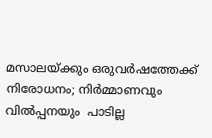മസാലയ്‌ക്കും ഒരുവർഷത്തേക്ക് നിരോധനം; നിർമ്മാണവും വിൽപ്പനയും  പാടില്ല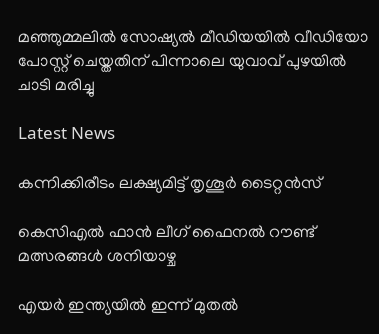മഞ്ഞുമ്മലിൽ സോഷ്യൽ മീഡിയയിൽ വീഡിയോ പോസ്റ്റ് ചെയ്തതിന് പിന്നാലെ യുവാവ് പുഴയിൽ ചാടി മരിച്ചു

Latest News

കന്നിക്കിരീടം ലക്ഷ്യമിട്ട് തൃശൂ‍ർ ടൈറ്റൻസ്

കെസിഎൽ ഫാൻ ലീഗ് ഫൈനൽ റൗണ്ട് മത്സരങ്ങൾ ശനിയാഴ്ച

എയര്‍ ഇന്ത്യയില്‍ ഇന്ന് മുതല്‍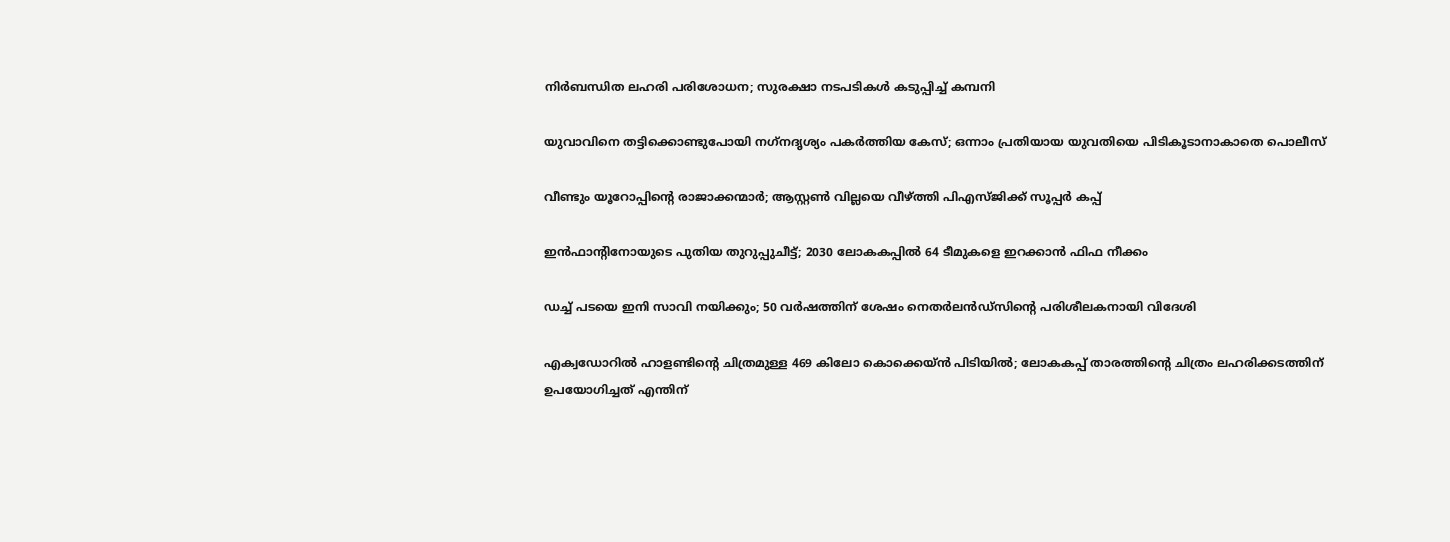നിര്‍ബന്ധിത ലഹരി പരിശോധന; സുരക്ഷാ നടപടികള്‍ കടുപ്പിച്ച് കമ്പനി

യുവാവിനെ തട്ടിക്കൊണ്ടുപോയി നഗ്‌നദൃശ്യം പകര്‍ത്തിയ കേസ്; ഒന്നാം പ്രതിയായ യുവതിയെ പിടികൂടാനാകാതെ പൊലീസ്

വീണ്ടും യൂറോപ്പിന്റെ രാജാക്കന്മാര്‍; ആസ്റ്റണ്‍ വില്ലയെ വീഴ്‌ത്തി പിഎസ്ജിക്ക് സൂപ്പര്‍ കപ്പ്

ഇന്‍ഫാന്റിനോയുടെ പുതിയ തുറുപ്പുചീട്ട്; 2030 ലോകകപ്പില്‍ 64 ടീമുകളെ ഇറക്കാന്‍ ഫിഫ നീക്കം

ഡച്ച് പടയെ ഇനി സാവി നയിക്കും; 50 വര്‍ഷത്തിന് ശേഷം നെതര്‍ലന്‍ഡ്സിന്റെ പരിശീലകനായി വിദേശി

എക്വഡോറില്‍ ഹാളണ്ടിന്റെ ചിത്രമുള്ള 469 കിലോ കൊക്കെയ്ന്‍ പിടിയില്‍; ലോകകപ്പ് താരത്തിന്റെ ചിത്രം ലഹരിക്കടത്തിന് ഉപയോഗിച്ചത് എന്തിന്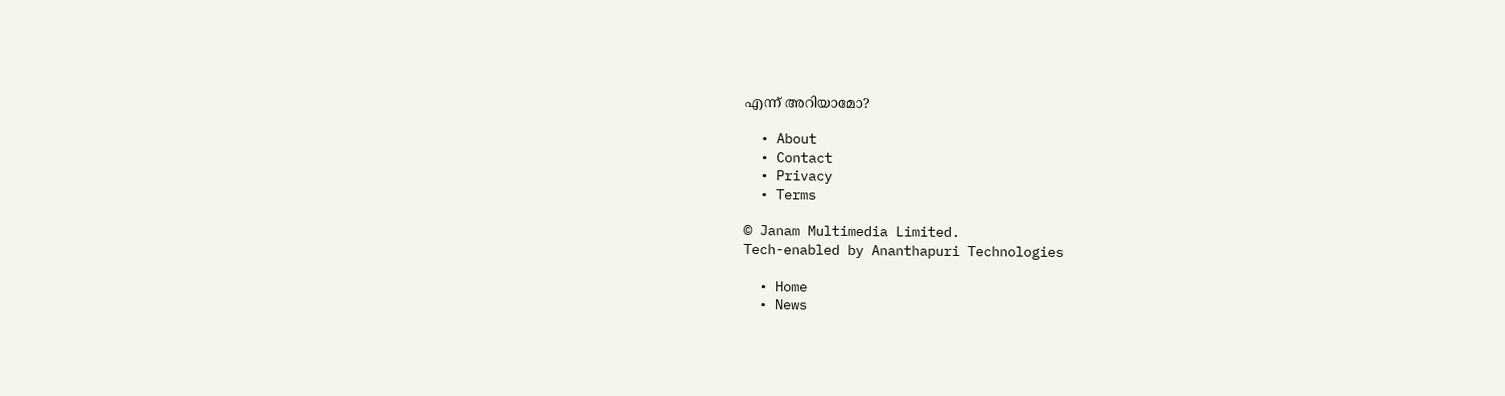എന്ന് അറിയാമോ?

  • About
  • Contact
  • Privacy
  • Terms

© Janam Multimedia Limited.
Tech-enabled by Ananthapuri Technologies

  • Home
  • News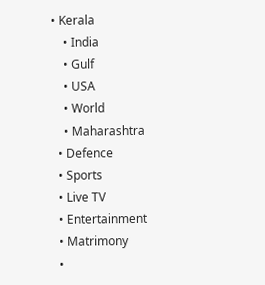• Kerala
    • India
    • Gulf
    • USA
    • World
    • Maharashtra
  • Defence
  • Sports
  • Live TV
  • Entertainment
  • Matrimony
  •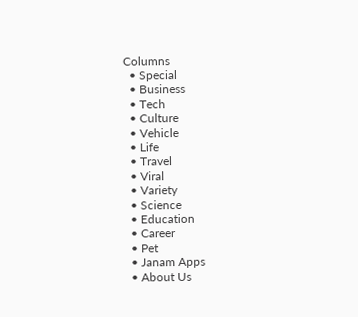Columns
  • Special
  • Business
  • Tech
  • Culture
  • Vehicle
  • Life
  • Travel
  • Viral
  • Variety
  • Science
  • Education
  • Career
  • Pet
  • Janam Apps
  • About Us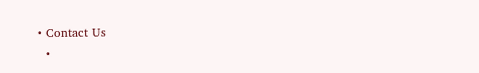• Contact Us
  •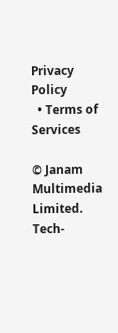Privacy Policy
  • Terms of Services

© Janam Multimedia Limited.
Tech-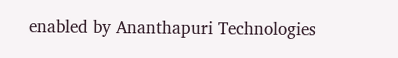enabled by Ananthapuri Technologies